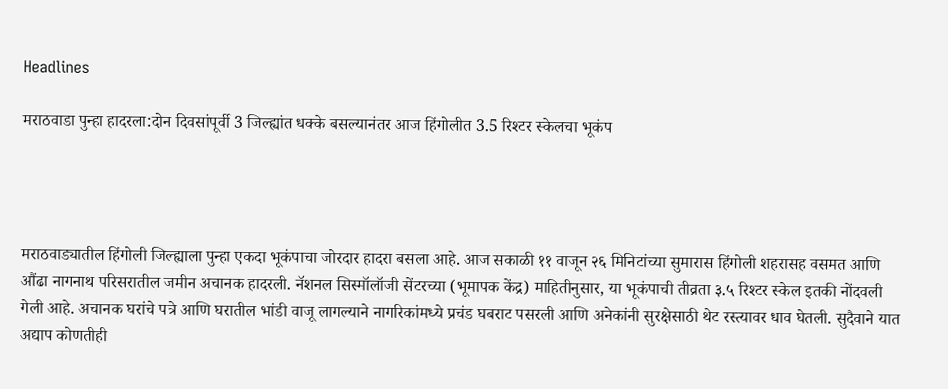Headlines

मराठवाडा पुन्हा हादरला:दोन दिवसांपूर्वी 3 जिल्ह्यांत धक्के बसल्यानंतर आज हिंगोलीत 3.5 रिश्टर स्केलचा भूकंप




मराठवाड्यातील हिंगोली जिल्ह्याला पुन्हा एकदा भूकंपाचा जोरदार हादरा बसला आहे. आज सकाळी ११ वाजून २६ मिनिटांच्या सुमारास हिंगोली शहरासह वसमत आणि औंढा नागनाथ परिसरातील जमीन अचानक हादरली. नॅशनल सिस्मॉलॉजी सेंटरच्या (भूमापक केंद्र) माहितीनुसार, या भूकंपाची तीव्रता ३.५ रिश्टर स्केल इतकी नोंदवली गेली आहे. अचानक घरांचे पत्रे आणि घरातील भांडी वाजू लागल्याने नागरिकांमध्ये प्रचंड घबराट पसरली आणि अनेकांनी सुरक्षेसाठी थेट रस्त्यावर धाव घेतली. सुदैवाने यात अद्याप कोणतीही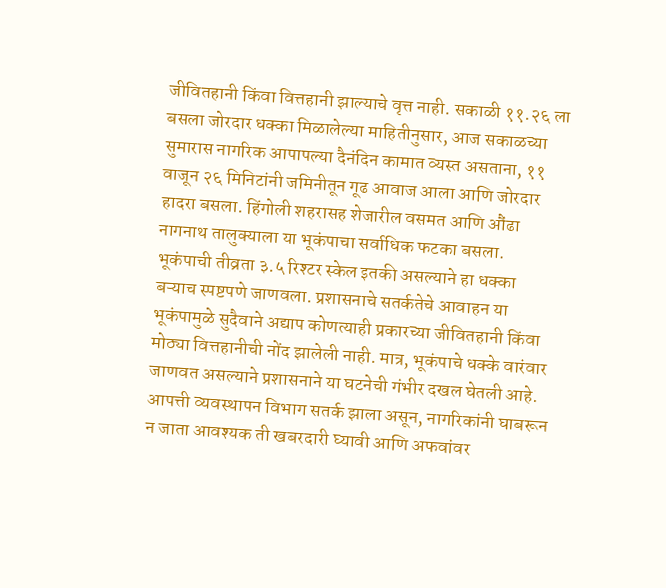जीवितहानी किंवा वित्तहानी झाल्याचे वृत्त नाही. सकाळी ११.२६ ला बसला जोरदार धक्का मिळालेल्या माहितीनुसार, आज सकाळच्या सुमारास नागरिक आपापल्या दैनंदिन कामात व्यस्त असताना, ११ वाजून २६ मिनिटांनी जमिनीतून गूढ आवाज आला आणि जोरदार हादरा बसला. हिंगोली शहरासह शेजारील वसमत आणि औंढा नागनाथ तालुक्याला या भूकंपाचा सर्वाधिक फटका बसला. भूकंपाची तीव्रता ३.५ रिश्टर स्केल इतकी असल्याने हा धक्का बऱ्याच स्पष्टपणे जाणवला. प्रशासनाचे सतर्कतेचे आवाहन या भूकंपामुळे सुदैवाने अद्याप कोणत्याही प्रकारच्या जीवितहानी किंवा मोठ्या वित्तहानीची नोंद झालेली नाही. मात्र, भूकंपाचे धक्के वारंवार जाणवत असल्याने प्रशासनाने या घटनेची गंभीर दखल घेतली आहे. आपत्ती व्यवस्थापन विभाग सतर्क झाला असून, नागरिकांनी घाबरून न जाता आवश्यक ती खबरदारी घ्यावी आणि अफवांवर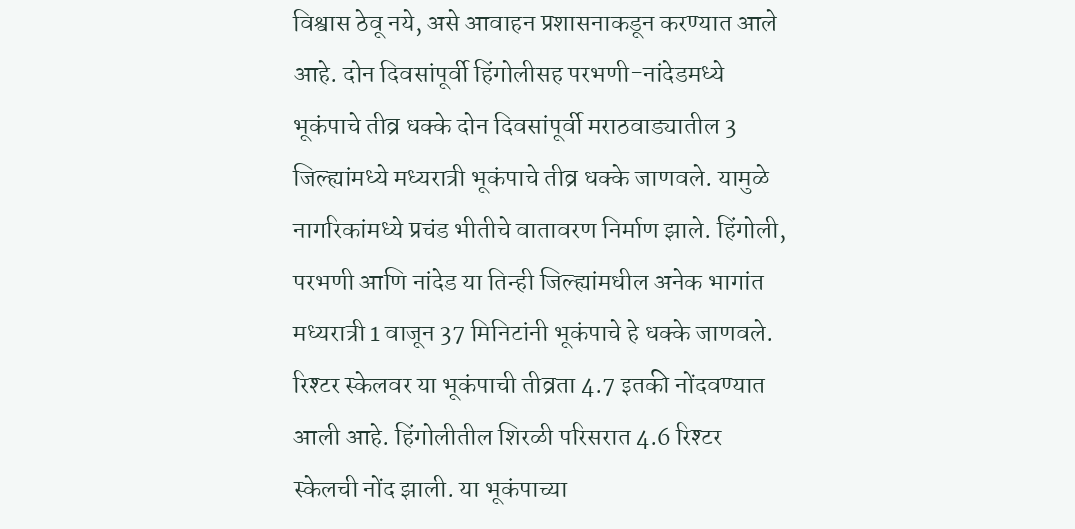विश्वास ठेवू नये, असे आवाहन प्रशासनाकडून करण्यात आले आहे. दोन दिवसांपूर्वी हिंगोलीसह परभणी-नांदेडमध्ये भूकंपाचे तीव्र धक्के दोन दिवसांपूर्वी मराठवाड्यातील 3 जिल्ह्यांमध्ये मध्यरात्री भूकंपाचे तीव्र धक्के जाणवले. यामुळे नागरिकांमध्ये प्रचंड भीतीचे वातावरण निर्माण झाले. हिंगोली, परभणी आणि नांदेड या तिन्ही जिल्ह्यांमधील अनेक भागांत मध्यरात्री 1 वाजून 37 मिनिटांनी भूकंपाचे हे धक्के जाणवले. रिश्टर स्केलवर या भूकंपाची तीव्रता 4.7 इतकी नोंदवण्यात आली आहे. हिंगोलीतील शिरळी परिसरात 4.6 रिश्‍टर स्केलची नोंद झाली. या भूकंपाच्या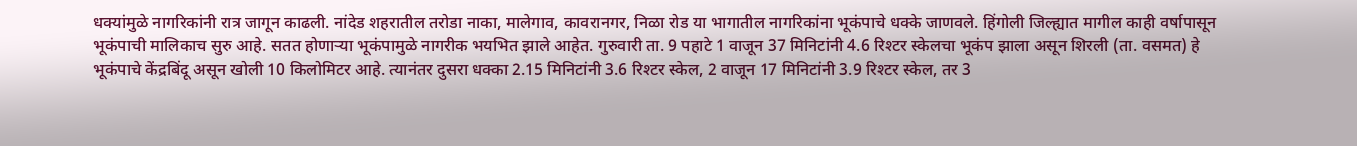धक्यांमुळे नागरिकांनी रात्र जागून काढली. नांदेड शहरातील तरोडा नाका, मालेगाव, कावरानगर, निळा रोड या भागातील नागरिकांना भूकंपाचे धक्के जाणवले. हिंगोली जिल्ह्यात मागील काही वर्षापासून भूकंपाची मालिकाच सुरु आहे. सतत होणाऱ्या भूकंपामुळे नागरीक भयभित झाले आहेत. गुरुवारी ता. 9 पहाटे 1 वाजून 37 मिनिटांनी 4.6 रिश्‍टर स्केलचा भूकंप झाला असून शिरली (ता. वसमत) हे भूकंपाचे केंद्रबिंदू असून खोली 10 किलोमिटर आहे. त्यानंतर दुसरा धक्का 2.15 मिनिटांनी 3.6 रिश्टर स्केल, 2 वाजून 17 मिनिटांनी 3.9 रिश्टर स्केल, तर 3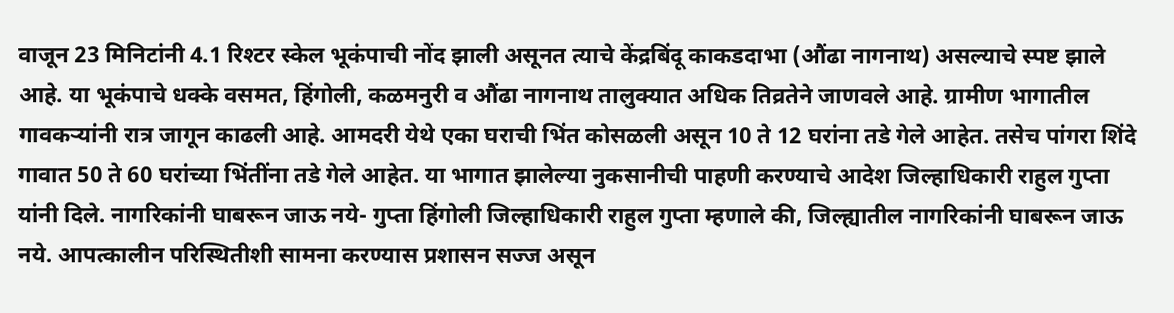वाजून 23 मिनिटांनी 4.1 रिश्टर स्केल भूकंपाची नोंद झाली असूनत त्याचे केंद्रबिंदू काकडदाभा (औंढा नागनाथ) असल्याचे स्पष्ट झाले आहे. या भूकंपाचे धक्के वसमत, हिंगोली, कळमनुरी व औंढा नागनाथ तालुक्यात अधिक तिव्रतेने जाणवले आहे. ग्रामीण भागातील गावकऱ्यांनी रात्र जागून काढली आहे. आमदरी येथे एका घराची भिंत कोसळली असून 10 ते 12 घरांना तडे गेले आहेत. तसेच पांगरा शिंदे गावात 50 ते 60 घरांच्या भिंतींना तडे गेले आहेत. या भागात झालेल्या नुकसानीची पाहणी करण्याचे आदेश जिल्हाधिकारी राहुल गुप्ता यांनी दिले. नागरिकांनी घाबरून जाऊ नये- गुप्ता हिंगोली जिल्हाधिकारी राहुल गुप्ता म्हणाले की, जिल्ह्यातील नागरिकांनी घाबरून जाऊ नये. आपत्कालीन परिस्थितीशी सामना करण्यास प्रशासन सज्ज असून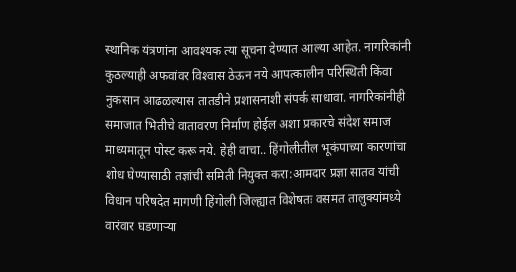स्थानिक यंत्रणांना आवश्‍यक त्या सूचना देण्यात आल्या आहेत. नागरिकांनी कुठल्याही अफवांवर विश्‍वास ठेऊन नये आपत्कालीन परिस्थिती किंवा नुकसान आढळल्यास तातडीने प्रशासनाशी संपर्क साधावा. नागरिकांनीही समाजात भितीचे वातावरण निर्माण होईल अशा प्रकारचे संदेश समाज माध्यमातून पोस्ट करू नये. हेही वाचा.. हिंगोलीतील भूकंपाच्या कारणांचा शोध घेण्यासाठी तज्ञांची समिती नियुक्त करा:आमदार प्रज्ञा सातव यांची विधान परिषदेत मागणी हिंगोली जिल्ह्यात विशेषतः वसमत तालुक्यांमध्ये वारंवार घडणाऱ्या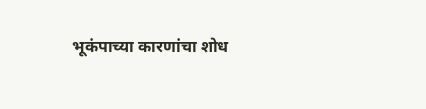भूकंपाच्या कारणांचा शोध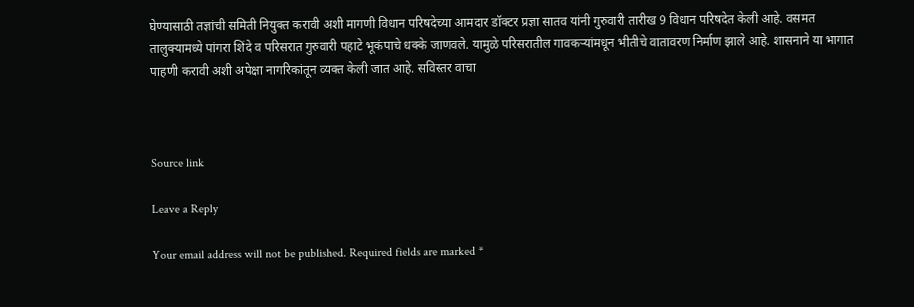घेण्यासाठी तज्ञांची समिती नियुक्त करावी अशी मागणी विधान परिषदेच्या आमदार डॉक्टर प्रज्ञा सातव यांनी गुरुवारी तारीख 9 विधान परिषदेत केली आहे. वसमत तालुक्यामध्ये पांगरा शिंदे व परिसरात गुरुवारी पहाटे भूकंपाचे धक्के जाणवले. यामुळे परिसरातील गावकऱ्यांमधून भीतीचे वातावरण निर्माण झाले आहे. शासनाने या भागात पाहणी करावी अशी अपेक्षा नागरिकांतून व्यक्त केली जात आहे. सविस्तर वाचा



Source link

Leave a Reply

Your email address will not be published. Required fields are marked *